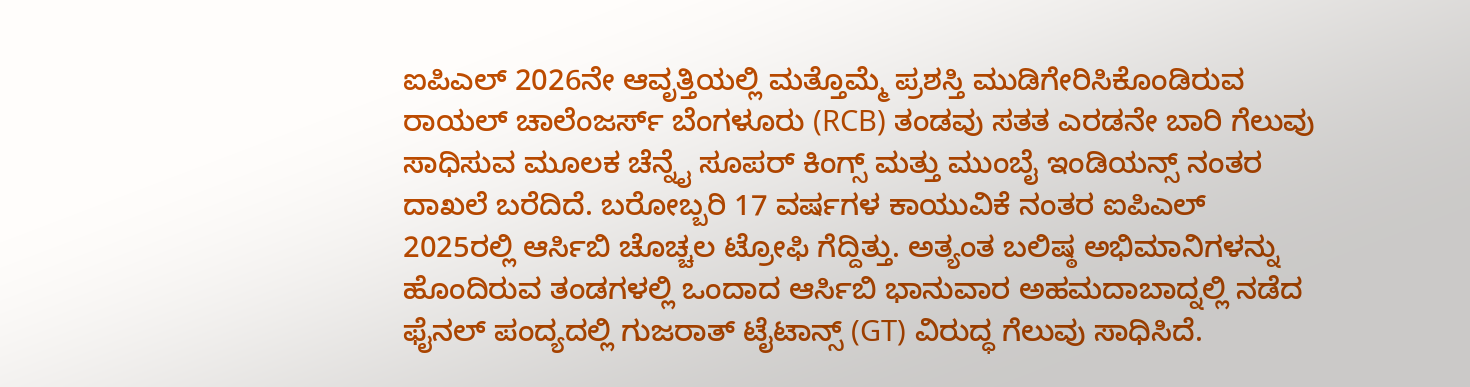ಐಪಿಎಲ್ 2026ನೇ ಆವೃತ್ತಿಯಲ್ಲಿ ಮತ್ತೊಮ್ಮೆ ಪ್ರಶಸ್ತಿ ಮುಡಿಗೇರಿಸಿಕೊಂಡಿರುವ ರಾಯಲ್ ಚಾಲೆಂಜರ್ಸ್ ಬೆಂಗಳೂರು (RCB) ತಂಡವು ಸತತ ಎರಡನೇ ಬಾರಿ ಗೆಲುವು ಸಾಧಿಸುವ ಮೂಲಕ ಚೆನ್ನೈ ಸೂಪರ್ ಕಿಂಗ್ಸ್ ಮತ್ತು ಮುಂಬೈ ಇಂಡಿಯನ್ಸ್ ನಂತರ ದಾಖಲೆ ಬರೆದಿದೆ. ಬರೋಬ್ಬರಿ 17 ವರ್ಷಗಳ ಕಾಯುವಿಕೆ ನಂತರ ಐಪಿಎಲ್ 2025ರಲ್ಲಿ ಆರ್ಸಿಬಿ ಚೊಚ್ಚಲ ಟ್ರೋಫಿ ಗೆದ್ದಿತ್ತು. ಅತ್ಯಂತ ಬಲಿಷ್ಠ ಅಭಿಮಾನಿಗಳನ್ನು ಹೊಂದಿರುವ ತಂಡಗಳಲ್ಲಿ ಒಂದಾದ ಆರ್ಸಿಬಿ ಭಾನುವಾರ ಅಹಮದಾಬಾದ್ನಲ್ಲಿ ನಡೆದ ಫೈನಲ್ ಪಂದ್ಯದಲ್ಲಿ ಗುಜರಾತ್ ಟೈಟಾನ್ಸ್ (GT) ವಿರುದ್ಧ ಗೆಲುವು ಸಾಧಿಸಿದೆ.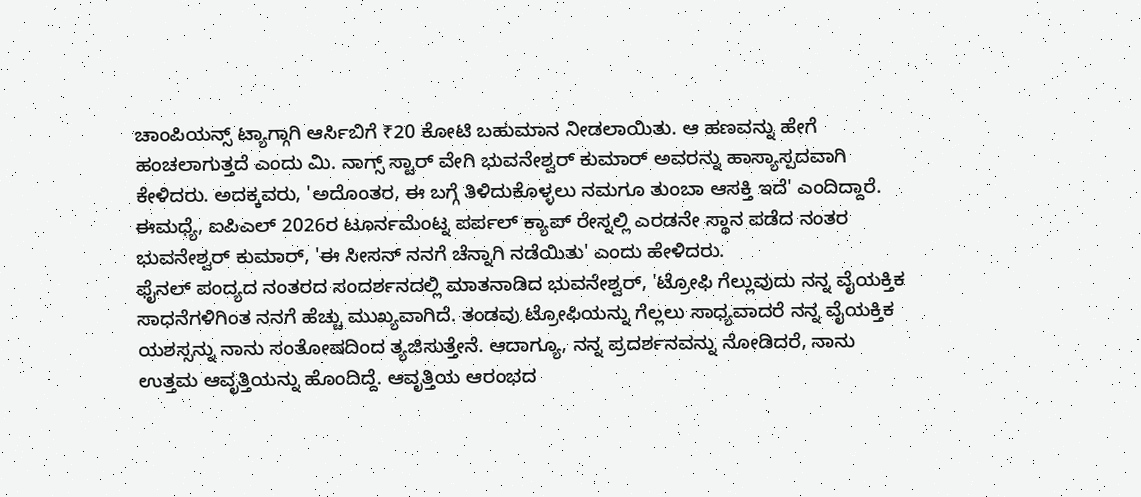ಚಾಂಪಿಯನ್ಸ್ ಟ್ಯಾಗ್ಗಾಗಿ ಆರ್ಸಿಬಿಗೆ ₹20 ಕೋಟಿ ಬಹುಮಾನ ನೀಡಲಾಯಿತು. ಆ ಹಣವನ್ನು ಹೇಗೆ ಹಂಚಲಾಗುತ್ತದೆ ಎಂದು ಮಿ. ನಾಗ್ಸ್ ಸ್ಟಾರ್ ವೇಗಿ ಭುವನೇಶ್ವರ್ ಕುಮಾರ್ ಅವರನ್ನು ಹಾಸ್ಯಾಸ್ಪದವಾಗಿ ಕೇಳಿದರು. ಅದಕ್ಕವರು, 'ಅದೊಂತರ, ಈ ಬಗ್ಗೆ ತಿಳಿದುಕೊಳ್ಳಲು ನಮಗೂ ತುಂಬಾ ಆಸಕ್ತಿ ಇದೆ' ಎಂದಿದ್ದಾರೆ.
ಈಮಧ್ಯೆ, ಐಪಿಎಲ್ 2026ರ ಟೂರ್ನಮೆಂಟ್ನ ಪರ್ಪಲ್ ಕ್ಯಾಪ್ ರೇಸ್ನಲ್ಲಿ ಎರಡನೇ ಸ್ಥಾನ ಪಡೆದ ನಂತರ ಭುವನೇಶ್ವರ್ ಕುಮಾರ್, 'ಈ ಸೀಸನ್ ನನಗೆ ಚೆನ್ನಾಗಿ ನಡೆಯಿತು' ಎಂದು ಹೇಳಿದರು.
ಫೈನಲ್ ಪಂದ್ಯದ ನಂತರದ ಸಂದರ್ಶನದಲ್ಲಿ ಮಾತನಾಡಿದ ಭುವನೇಶ್ವರ್, 'ಟ್ರೋಫಿ ಗೆಲ್ಲುವುದು ನನ್ನ ವೈಯಕ್ತಿಕ ಸಾಧನೆಗಳಿಗಿಂತ ನನಗೆ ಹೆಚ್ಚು ಮುಖ್ಯವಾಗಿದೆ. ತಂಡವು ಟ್ರೋಫಿಯನ್ನು ಗೆಲ್ಲಲು ಸಾಧ್ಯವಾದರೆ ನನ್ನ ವೈಯಕ್ತಿಕ ಯಶಸ್ಸನ್ನು ನಾನು ಸಂತೋಷದಿಂದ ತ್ಯಜಿಸುತ್ತೇನೆ. ಆದಾಗ್ಯೂ, ನನ್ನ ಪ್ರದರ್ಶನವನ್ನು ನೋಡಿದರೆ, ನಾನು ಉತ್ತಮ ಆವೃತ್ತಿಯನ್ನು ಹೊಂದಿದ್ದೆ. ಆವೃತ್ತಿಯ ಆರಂಭದ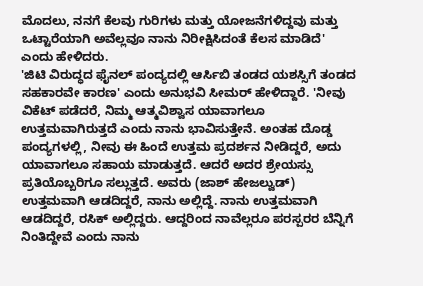ಮೊದಲು, ನನಗೆ ಕೆಲವು ಗುರಿಗಳು ಮತ್ತು ಯೋಜನೆಗಳಿದ್ದವು ಮತ್ತು ಒಟ್ಟಾರೆಯಾಗಿ ಅವೆಲ್ಲವೂ ನಾನು ನಿರೀಕ್ಷಿಸಿದಂತೆ ಕೆಲಸ ಮಾಡಿದೆ' ಎಂದು ಹೇಳಿದರು.
'ಜಿಟಿ ವಿರುದ್ಧದ ಫೈನಲ್ ಪಂದ್ಯದಲ್ಲಿ ಆರ್ಸಿಬಿ ತಂಡದ ಯಶಸ್ಸಿಗೆ ತಂಡದ ಸಹಕಾರವೇ ಕಾರಣ' ಎಂದು ಅನುಭವಿ ಸೀಮರ್ ಹೇಳಿದ್ದಾರೆ. 'ನೀವು ವಿಕೆಟ್ ಪಡೆದರೆ, ನಿಮ್ಮ ಆತ್ಮವಿಶ್ವಾಸ ಯಾವಾಗಲೂ ಉತ್ತಮವಾಗಿರುತ್ತದೆ ಎಂದು ನಾನು ಭಾವಿಸುತ್ತೇನೆ. ಅಂತಹ ದೊಡ್ಡ ಪಂದ್ಯಗಳಲ್ಲಿ, ನೀವು ಈ ಹಿಂದೆ ಉತ್ತಮ ಪ್ರದರ್ಶನ ನೀಡಿದ್ದರೆ, ಅದು ಯಾವಾಗಲೂ ಸಹಾಯ ಮಾಡುತ್ತದೆ. ಆದರೆ ಅದರ ಶ್ರೇಯಸ್ಸು ಪ್ರತಿಯೊಬ್ಬರಿಗೂ ಸಲ್ಲುತ್ತದೆ. ಅವರು (ಜಾಶ್ ಹೇಜಲ್ವುಡ್) ಉತ್ತಮವಾಗಿ ಆಡದಿದ್ದರೆ, ನಾನು ಅಲ್ಲಿದ್ದೆ. ನಾನು ಉತ್ತಮವಾಗಿ ಆಡದಿದ್ದರೆ, ರಸಿಕ್ ಅಲ್ಲಿದ್ದರು. ಆದ್ದರಿಂದ ನಾವೆಲ್ಲರೂ ಪರಸ್ಪರರ ಬೆನ್ನಿಗೆ ನಿಂತಿದ್ದೇವೆ ಎಂದು ನಾನು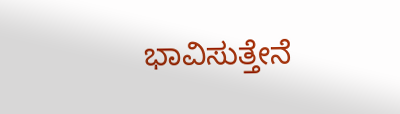ಭಾವಿಸುತ್ತೇನೆ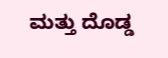ಮತ್ತು ದೊಡ್ಡ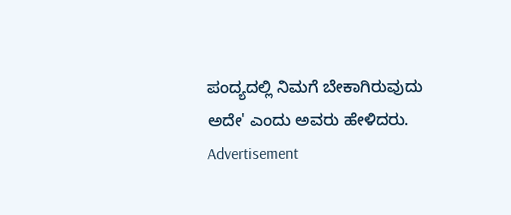ಪಂದ್ಯದಲ್ಲಿ ನಿಮಗೆ ಬೇಕಾಗಿರುವುದು ಅದೇ' ಎಂದು ಅವರು ಹೇಳಿದರು.
Advertisement